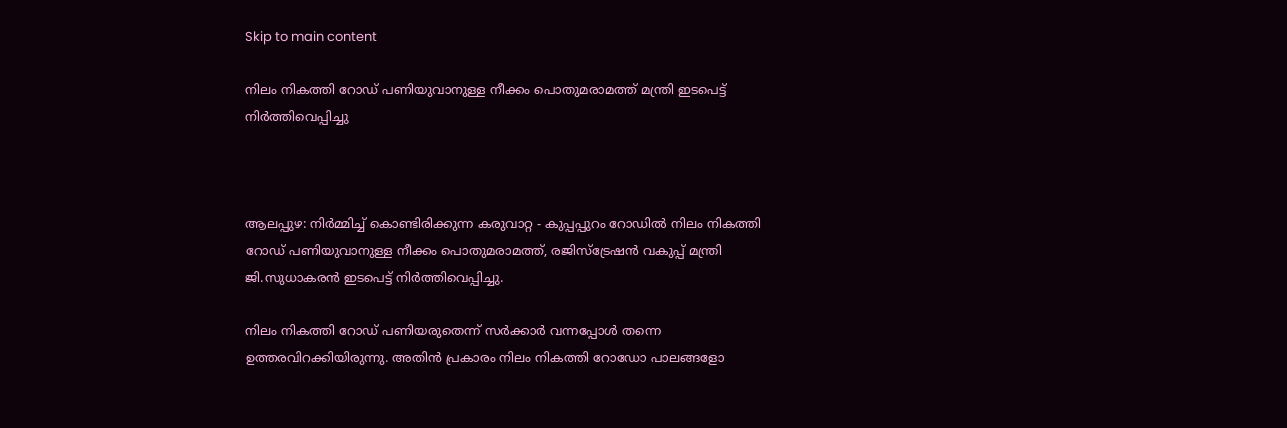Skip to main content

നിലം നികത്തി റോഡ് പണിയുവാനുള്ള നീക്കം പൊതുമരാമത്ത് മന്ത്രി ഇടപെട്ട് നിര്‍ത്തിവെപ്പിച്ചു



ആലപ്പുഴ: നിര്‍മ്മിച്ച് കൊണ്ടിരിക്കുന്ന കരുവാറ്റ - കുപ്പപ്പുറം റോഡില്‍ നിലം നികത്തി റോഡ് പണിയുവാനുള്ള നീക്കം പൊതുമരാമത്ത്, രജിസ്ട്രേഷന്‍ വകുപ്പ് മന്ത്രി ജി.സുധാകരന്‍ ഇടപെട്ട് നിര്‍ത്തിവെപ്പിച്ചു.

നിലം നികത്തി റോഡ് പണിയരുതെന്ന് സര്‍ക്കാര്‍ വന്നപ്പോള്‍ തന്നെ ഉത്തരവിറക്കിയിരുന്നു. അതിന്‍ പ്രകാരം നിലം നികത്തി റോഡോ പാലങ്ങളോ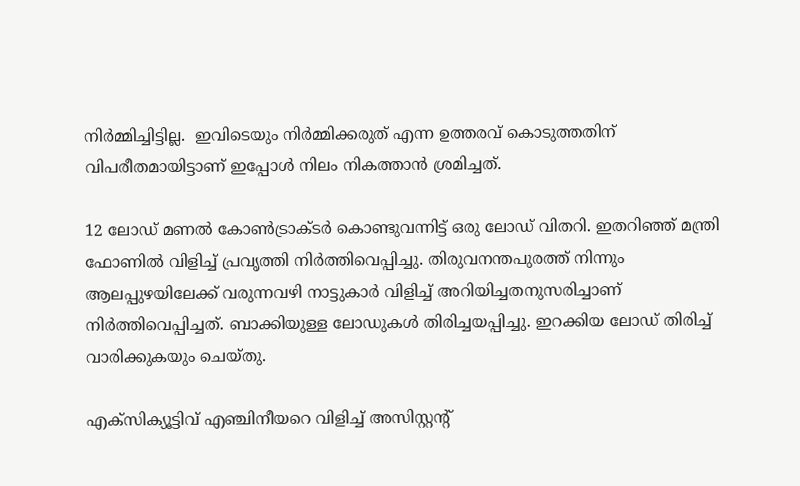നിര്‍മ്മിച്ചിട്ടില്ല.  ഇവിടെയും നിര്‍മ്മിക്കരുത് എന്ന ഉത്തരവ് കൊടുത്തതിന് വിപരീതമായിട്ടാണ് ഇപ്പോള്‍ നിലം നികത്താന്‍ ശ്രമിച്ചത്.

12 ലോഡ് മണല്‍ കോണ്‍ട്രാക്ടര്‍ കൊണ്ടുവന്നിട്ട് ഒരു ലോഡ് വിതറി. ഇതറിഞ്ഞ് മന്ത്രി ഫോണില്‍ വിളിച്ച് പ്രവൃത്തി നിര്‍ത്തിവെപ്പിച്ചു. തിരുവനന്തപുരത്ത് നിന്നും ആലപ്പുഴയിലേക്ക് വരുന്നവഴി നാട്ടുകാര്‍ വിളിച്ച് അറിയിച്ചതനുസരിച്ചാണ് നിര്‍ത്തിവെപ്പിച്ചത്. ബാക്കിയുള്ള ലോഡുകള്‍ തിരിച്ചയപ്പിച്ചു. ഇറക്കിയ ലോഡ് തിരിച്ച് വാരിക്കുകയും ചെയ്തു.

എക്സിക്യൂട്ടിവ് എഞ്ചിനീയറെ വിളിച്ച് അസിസ്റ്റന്‍റ്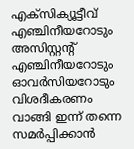എക്സിക്യൂട്ടീവ് എഞ്ചിനീയറോടും അസിസ്റ്റന്‍റ് എഞ്ചിനീയറോടും ഓവര്‍സിയറോടും വിശദീകരണം വാങ്ങി ഇന്ന് തന്നെ സമര്‍പ്പിക്കാന്‍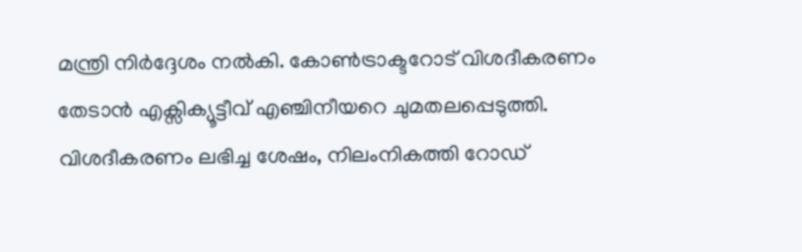മന്ത്രി നിര്‍ദ്ദേശം നല്‍കി. കോണ്‍ട്രാക്ടറോട് വിശദീകരണം തേടാന്‍ എക്സിക്യൂട്ടീവ് എഞ്ചിനീയറെ ചുമതലപ്പെടുത്തി. വിശദീകരണം ലഭിച്ച ശേഷം, നിലംനികത്തി റോഡ്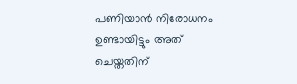പണിയാന്‍ നിരോധനം ഉണ്ടായിട്ടും അത് ചെയ്തതിന്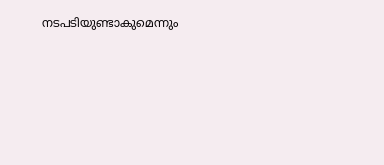നടപടിയുണ്ടാകുമെന്നും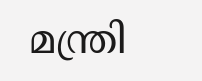മന്ത്രി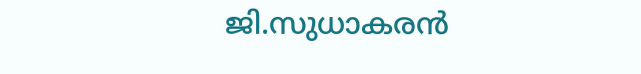ജി.സുധാകരന്‍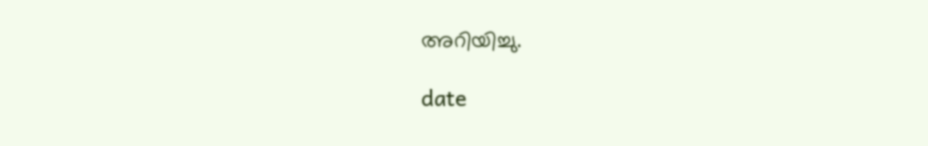അറിയിച്ചു.

date